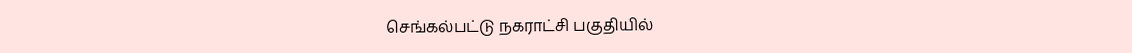செங்கல்பட்டு நகராட்சி பகுதியில்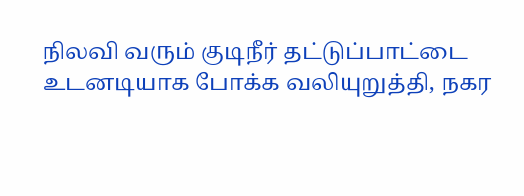நிலவி வரும் குடிநீர் தட்டுப்பாட்டை உடனடியாக போக்க வலியுறுத்தி, நகர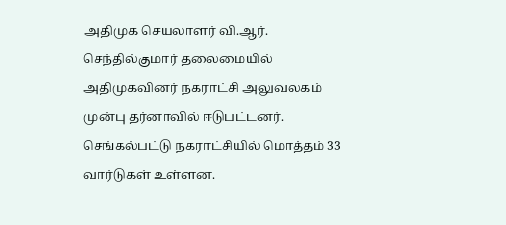அதிமுக செயலாளர் வி.ஆர். செந்தில்குமார் தலைமையில் அதிமுகவினர் நகராட்சி அலுவலகம் முன்பு தர்னாவில் ஈடுபட்டனர்.
செங்கல்பட்டு நகராட்சியில் மொத்தம் 33 வார்டுகள் உள்ளன.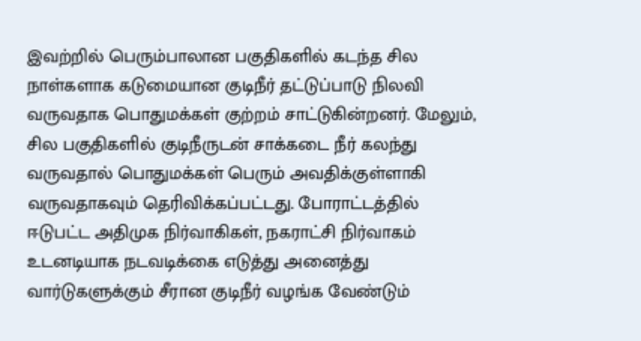இவற்றில் பெரும்பாலான பகுதிகளில் கடந்த சில நாள்களாக கடுமையான குடிநீர் தட்டுப்பாடு நிலவி வருவதாக பொதுமக்கள் குற்றம் சாட்டுகின்றனர். மேலும், சில பகுதிகளில் குடிநீருடன் சாக்கடை நீர் கலந்து வருவதால் பொதுமக்கள் பெரும் அவதிக்குள்ளாகி வருவதாகவும் தெரிவிக்கப்பட்டது. போராட்டத்தில் ஈடுபட்ட அதிமுக நிர்வாகிகள், நகராட்சி நிர்வாகம் உடனடியாக நடவடிக்கை எடுத்து அனைத்து வார்டுகளுக்கும் சீரான குடிநீர் வழங்க வேண்டும்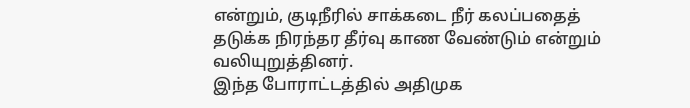என்றும், குடிநீரில் சாக்கடை நீர் கலப்பதைத் தடுக்க நிரந்தர தீர்வு காண வேண்டும் என்றும் வலியுறுத்தினர்.
இந்த போராட்டத்தில் அதிமுக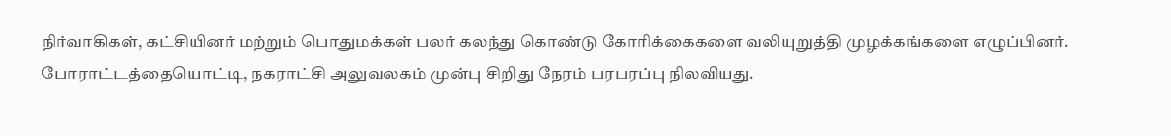நிர்வாகிகள், கட்சியினர் மற்றும் பொதுமக்கள் பலர் கலந்து கொண்டு கோரிக்கைகளை வலியுறுத்தி முழக்கங்களை எழுப்பினர். போராட்டத்தையொட்டி, நகராட்சி அலுவலகம் முன்பு சிறிது நேரம் பரபரப்பு நிலவியது.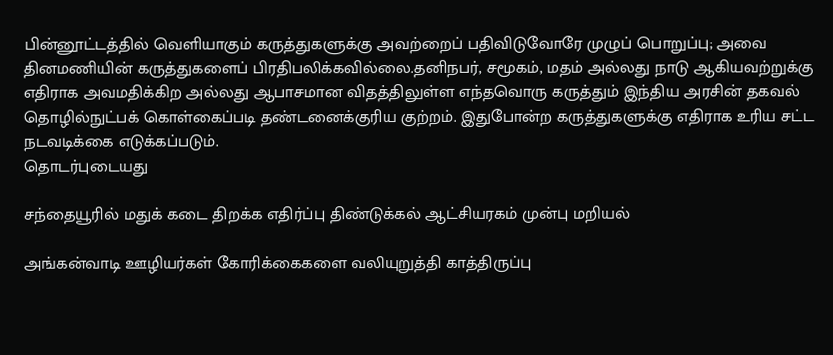பின்னூட்டத்தில் வெளியாகும் கருத்துகளுக்கு அவற்றைப் பதிவிடுவோரே முழுப் பொறுப்பு; அவை தினமணியின் கருத்துகளைப் பிரதிபலிக்கவில்லை.தனிநபர், சமூகம், மதம் அல்லது நாடு ஆகியவற்றுக்கு எதிராக அவமதிக்கிற அல்லது ஆபாசமான விதத்திலுள்ள எந்தவொரு கருத்தும் இந்திய அரசின் தகவல் தொழில்நுட்பக் கொள்கைப்படி தண்டனைக்குரிய குற்றம். இதுபோன்ற கருத்துகளுக்கு எதிராக உரிய சட்ட நடவடிக்கை எடுக்கப்படும்.
தொடர்புடையது

சந்தையூரில் மதுக் கடை திறக்க எதிர்ப்பு திண்டுக்கல் ஆட்சியரகம் முன்பு மறியல்

அங்கன்வாடி ஊழியர்கள் கோரிக்கைகளை வலியுறுத்தி காத்திருப்பு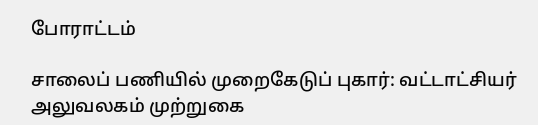போராட்டம்

சாலைப் பணியில் முறைகேடுப் புகார்: வட்டாட்சியர் அலுவலகம் முற்றுகை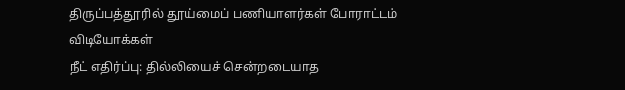திருப்பத்தூரில் தூய்மைப் பணியாளர்கள் போராட்டம்
விடியோக்கள்
நீட் எதிர்ப்பு: தில்லியைச் சென்றடையாத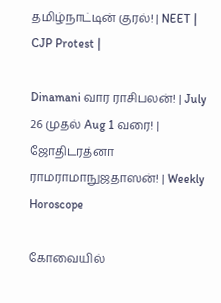தமிழ்நாட்டின் குரல்! | NEET | CJP Protest |

Dinamani வார ராசிபலன்! | July 26 முதல் Aug 1 வரை! | ஜோதிடரத்னா ராமராமாநுஜதாஸன்! | Weekly Horoscope

கோவையில்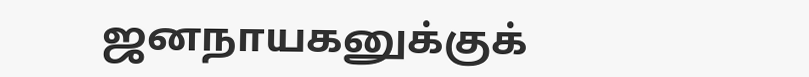ஜனநாயகனுக்குக்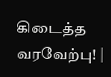கிடைத்த வரவேற்பு! |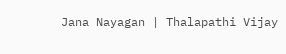Jana Nayagan | Thalapathi Vijay